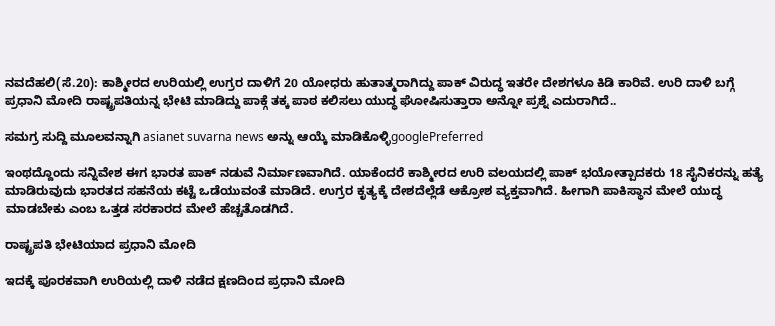ನವದೆಹಲಿ(ಸೆ.20): ಕಾಶ್ಮೀರದ ಉರಿಯಲ್ಲಿ ಉಗ್ರರ ದಾಳಿಗೆ 20 ಯೋಧರು ಹುತಾತ್ಮರಾಗಿದ್ದು ಪಾಕ್ ವಿರುದ್ಧ ಇತರೇ ದೇಶಗಳೂ ಕಿಡಿ ಕಾರಿವೆ. ಉರಿ ದಾಳಿ ಬಗ್ಗೆ ಪ್ರಧಾನಿ ಮೋದಿ ರಾಷ್ಟ್ರಪತಿಯನ್ನ ಭೇಟಿ ಮಾಡಿದ್ದು ಪಾಕ್ಗೆ ತಕ್ಕ ಪಾಠ ಕಲಿಸಲು ಯುದ್ಧ ಘೋಷಿಸುತ್ತಾರಾ ಅನ್ನೋ ಪ್ರಶ್ನೆ ಎದುರಾಗಿದೆ..

ಸಮಗ್ರ ಸುದ್ದಿ ಮೂಲವನ್ನಾಗಿ asianet suvarna news ಅನ್ನು ಆಯ್ಕೆ ಮಾಡಿಕೊಳ್ಳಿgooglePreferred

ಇಂಥದ್ದೊಂದು ಸನ್ನಿವೇಶ ಈಗ ಭಾರತ ಪಾಕ್ ನಡುವೆ ನಿರ್ಮಾಣವಾಗಿದೆ. ಯಾಕೆಂದರೆ ಕಾಶ್ಮೀರದ ಉರಿ ವಲಯದಲ್ಲಿ ಪಾಕ್‌ ಭಯೋತ್ಪಾದಕರು 18 ಸೈನಿಕರನ್ನು ಹತ್ಯೆ ಮಾಡಿರುವುದು ಭಾರತದ ಸಹನೆಯ ಕಟ್ಟೆ ಒಡೆಯುವಂತೆ ಮಾಡಿದೆ. ಉಗ್ರರ ಕೃತ್ಯಕ್ಕೆ ದೇಶದೆಲ್ಲೆಡೆ ಆಕ್ರೋಶ ವ್ಯಕ್ತವಾಗಿದೆ. ಹೀಗಾಗಿ ಪಾಕಿಸ್ಥಾನ ಮೇಲೆ ಯುದ್ಧ ಮಾಡಬೇಕು ಎಂಬ ಒತ್ತಡ ಸರಕಾರದ ಮೇಲೆ ಹೆಚ್ಚತೊಡಗಿದೆ.

ರಾಷ್ಟ್ರಪತಿ ಭೇಟಿಯಾದ ಪ್ರಧಾನಿ ಮೋದಿ

ಇದಕ್ಕೆ ಪೂರಕವಾಗಿ ಉರಿಯಲ್ಲಿ ದಾಳಿ ನಡೆದ ಕ್ಷಣದಿಂದ ಪ್ರಧಾನಿ ಮೋದಿ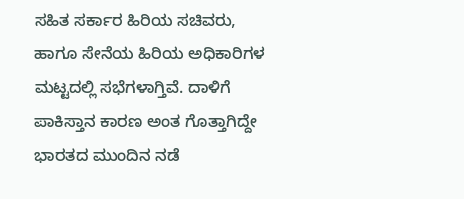ಸಹಿತ ಸರ್ಕಾರ ಹಿರಿಯ ಸಚಿವರು, ಹಾಗೂ ಸೇನೆಯ ಹಿರಿಯ ಅಧಿಕಾರಿಗಳ ಮಟ್ಟದಲ್ಲಿ ಸಭೆಗಳಾಗ್ತಿವೆ. ದಾಳಿಗೆ ಪಾಕಿಸ್ತಾನ ಕಾರಣ ಅಂತ ಗೊತ್ತಾಗಿದ್ದೇ ಭಾರತದ ಮುಂದಿನ ನಡೆ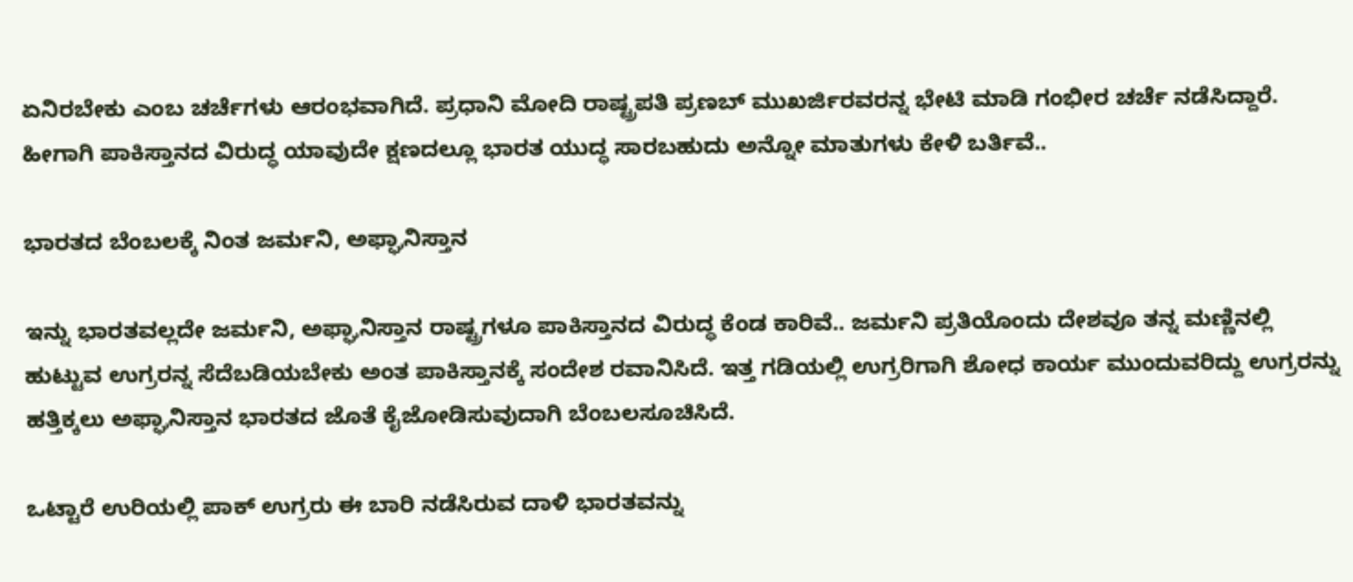ಏನಿರಬೇಕು ಎಂಬ ಚರ್ಚೆಗಳು ಆರಂಭವಾಗಿದೆ. ಪ್ರಧಾನಿ ಮೋದಿ ರಾಷ್ಟ್ರಪತಿ ಪ್ರಣಬ್ ಮುಖರ್ಜಿರವರನ್ನ ಭೇಟಿ ಮಾಡಿ ಗಂಭೀರ ಚರ್ಚೆ ನಡೆಸಿದ್ದಾರೆ. ಹೀಗಾಗಿ ಪಾಕಿಸ್ತಾನದ ವಿರುದ್ಧ ಯಾವುದೇ ಕ್ಷಣದಲ್ಲೂ ಭಾರತ ಯುದ್ಧ ಸಾರಬಹುದು ಅನ್ನೋ ಮಾತುಗಳು ಕೇಳಿ ಬರ್ತಿವೆ..

ಭಾರತದ ಬೆಂಬಲಕ್ಕೆ ನಿಂತ ಜರ್ಮನಿ, ಅಫ್ಘಾನಿಸ್ತಾನ

ಇನ್ನು ಭಾರತವಲ್ಲದೇ ಜರ್ಮನಿ, ಅಫ್ಘಾನಿಸ್ತಾನ ರಾಷ್ಟ್ರಗಳೂ ಪಾಕಿಸ್ತಾನದ ವಿರುದ್ಧ ಕೆಂಡ ಕಾರಿವೆ.. ಜರ್ಮನಿ ಪ್ರತಿಯೊಂದು ದೇಶವೂ ತನ್ನ ಮಣ್ಣಿನಲ್ಲಿ ಹುಟ್ಟುವ ಉಗ್ರರನ್ನ ಸೆದೆಬಡಿಯಬೇಕು ಅಂತ ಪಾಕಿಸ್ತಾನಕ್ಕೆ ಸಂದೇಶ ರವಾನಿಸಿದೆ. ಇತ್ತ ಗಡಿಯಲ್ಲಿ ಉಗ್ರರಿಗಾಗಿ ಶೋಧ ಕಾರ್ಯ ಮುಂದುವರಿದ್ದು ಉಗ್ರರನ್ನು ಹತ್ತಿಕ್ಕಲು ಅಫ್ಘಾನಿಸ್ತಾನ ಭಾರತದ ಜೊತೆ ಕೈಜೋಡಿಸುವುದಾಗಿ ಬೆಂಬಲಸೂಚಿಸಿದೆ.

ಒಟ್ಟಾರೆ ಉರಿಯಲ್ಲಿ ಪಾಕ್ ಉಗ್ರರು ಈ ಬಾರಿ ನಡೆಸಿರುವ ದಾಳಿ ಭಾರತವನ್ನು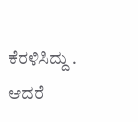ಕೆರಳಿಸಿದ್ದು . ಆದರೆ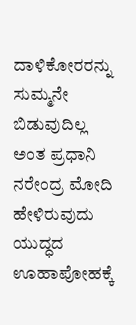ದಾಳಿಕೋರರನ್ನು ಸುಮ್ಮನೇ ಬಿಡುವುದಿಲ್ಲ ಅಂತ ಪ್ರಧಾನಿ ನರೇಂದ್ರ ಮೋದಿ ಹೇಳಿರುವುದು ಯುದ್ಧದ ಊಹಾಪೋಹಕ್ಕೆ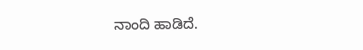ನಾಂದಿ ಹಾಡಿದೆ.